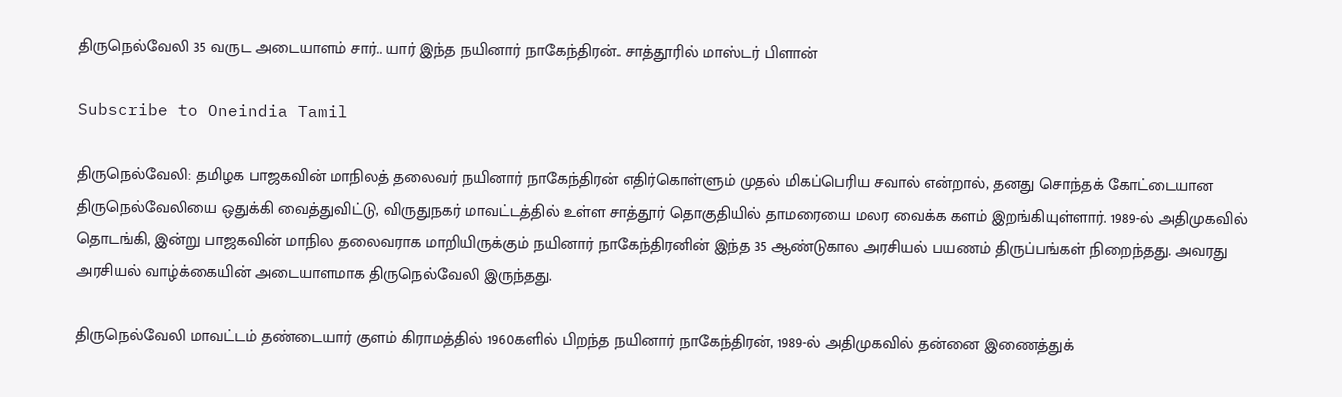திருநெல்வேலி 35 வருட அடையாளம் சார்.. யார் இந்த நயினார் நாகேந்திரன்.. சாத்தூரில் மாஸ்டர் பிளான்

Subscribe to Oneindia Tamil

திருநெல்வேலி: தமிழக பாஜகவின் மாநிலத் தலைவர் நயினார் நாகேந்திரன் எதிர்கொள்ளும் முதல் மிகப்பெரிய சவால் என்றால், தனது சொந்தக் கோட்டையான திருநெல்வேலியை ஒதுக்கி வைத்துவிட்டு, விருதுநகர் மாவட்டத்தில் உள்ள சாத்தூர் தொகுதியில் தாமரையை மலர வைக்க களம் இறங்கியுள்ளார். 1989-ல் அதிமுகவில் தொடங்கி, இன்று பாஜகவின் மாநில தலைவராக மாறியிருக்கும் நயினார் நாகேந்திரனின் இந்த 35 ஆண்டுகால அரசியல் பயணம் திருப்பங்கள் நிறைந்தது. அவரது அரசியல் வாழ்க்கையின் அடையாளமாக திருநெல்வேலி இருந்தது.

திருநெல்வேலி மாவட்டம் தண்டையார் குளம் கிராமத்தில் 1960களில் பிறந்த நயினார் நாகேந்திரன், 1989-ல் அதிமுகவில் தன்னை இணைத்துக்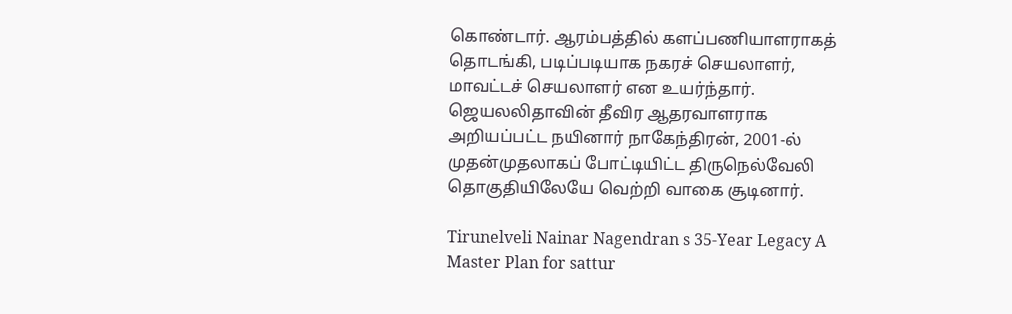கொண்டார். ஆரம்பத்தில் களப்பணியாளராகத் தொடங்கி, படிப்படியாக நகரச் செயலாளர், மாவட்டச் செயலாளர் என உயர்ந்தார். ஜெயலலிதாவின் தீவிர ஆதரவாளராக அறியப்பட்ட நயினார் நாகேந்திரன், 2001-ல் முதன்முதலாகப் போட்டியிட்ட திருநெல்வேலி தொகுதியிலேயே வெற்றி வாகை சூடினார்.

Tirunelveli Nainar Nagendran s 35-Year Legacy A Master Plan for sattur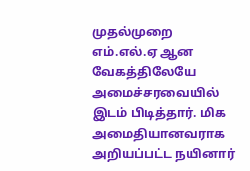முதல்முறை எம்.எல்.ஏ ஆன வேகத்திலேயே அமைச்சரவையில் இடம் பிடித்தார். மிக அமைதியானவராக அறியப்பட்ட நயினார்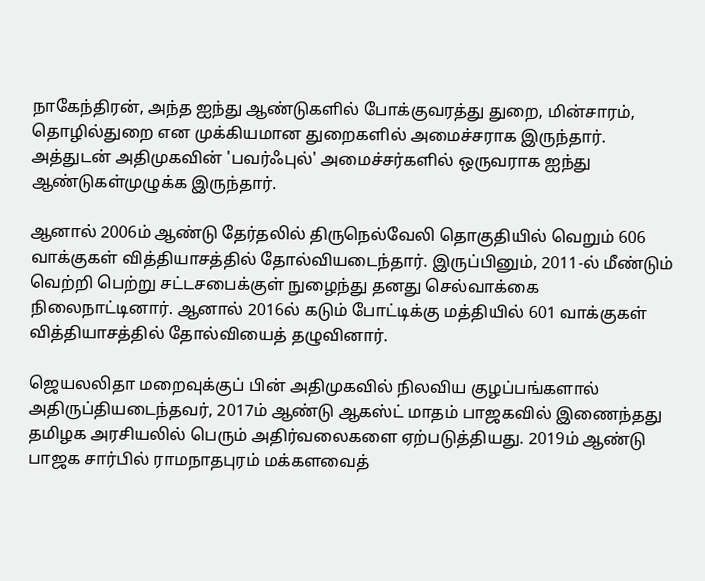நாகேந்திரன், அந்த ஐந்து ஆண்டுகளில் போக்குவரத்து துறை, மின்சாரம், தொழில்துறை என முக்கியமான துறைகளில் அமைச்சராக இருந்தார். அத்துடன் அதிமுகவின் 'பவர்ஃபுல்' அமைச்சர்களில் ஒருவராக ஐந்து ஆண்டுகள்முழுக்க இருந்தார்.

ஆனால் 2006ம் ஆண்டு தேர்தலில் திருநெல்வேலி தொகுதியில் வெறும் 606 வாக்குகள் வித்தியாசத்தில் தோல்வியடைந்தார். இருப்பினும், 2011-ல் மீண்டும் வெற்றி பெற்று சட்டசபைக்குள் நுழைந்து தனது செல்வாக்கை நிலைநாட்டினார். ஆனால் 2016ல் கடும் போட்டிக்கு மத்தியில் 601 வாக்குகள் வித்தியாசத்தில் தோல்வியைத் தழுவினார்.

ஜெயலலிதா மறைவுக்குப் பின் அதிமுகவில் நிலவிய குழப்பங்களால் அதிருப்தியடைந்தவர், 2017ம் ஆண்டு ஆகஸ்ட் மாதம் பாஜகவில் இணைந்தது தமிழக அரசியலில் பெரும் அதிர்வலைகளை ஏற்படுத்தியது. 2019ம் ஆண்டு பாஜக சார்பில் ராமநாதபுரம் மக்களவைத்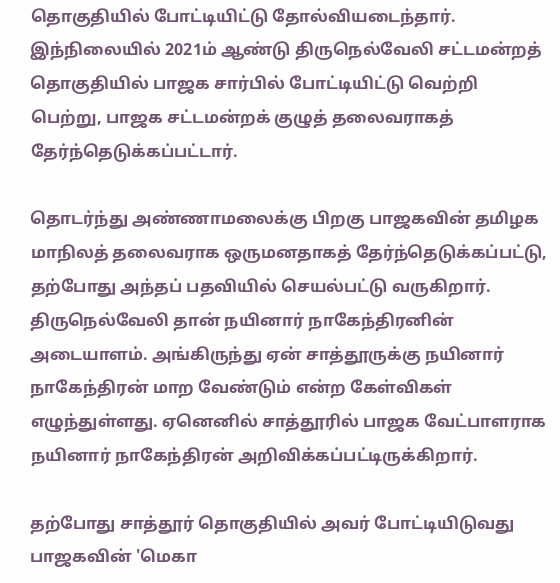தொகுதியில் போட்டியிட்டு தோல்வியடைந்தார். இந்நிலையில் 2021ம் ஆண்டு திருநெல்வேலி சட்டமன்றத் தொகுதியில் பாஜக சார்பில் போட்டியிட்டு வெற்றி பெற்று, பாஜக சட்டமன்றக் குழுத் தலைவராகத் தேர்ந்தெடுக்கப்பட்டார்.

தொடர்ந்து அண்ணாமலைக்கு பிறகு பாஜகவின் தமிழக மாநிலத் தலைவராக ஒருமனதாகத் தேர்ந்தெடுக்கப்பட்டு, தற்போது அந்தப் பதவியில் செயல்பட்டு வருகிறார். திருநெல்வேலி தான் நயினார் நாகேந்திரனின் அடையாளம். அங்கிருந்து ஏன் சாத்தூருக்கு நயினார் நாகேந்திரன் மாற வேண்டும் என்ற கேள்விகள் எழுந்துள்ளது. ஏனெனில் சாத்தூரில் பாஜக வேட்பாளராக நயினார் நாகேந்திரன் அறிவிக்கப்பட்டிருக்கிறார்.

தற்போது சாத்தூர் தொகுதியில் அவர் போட்டியிடுவது பாஜகவின் 'மெகா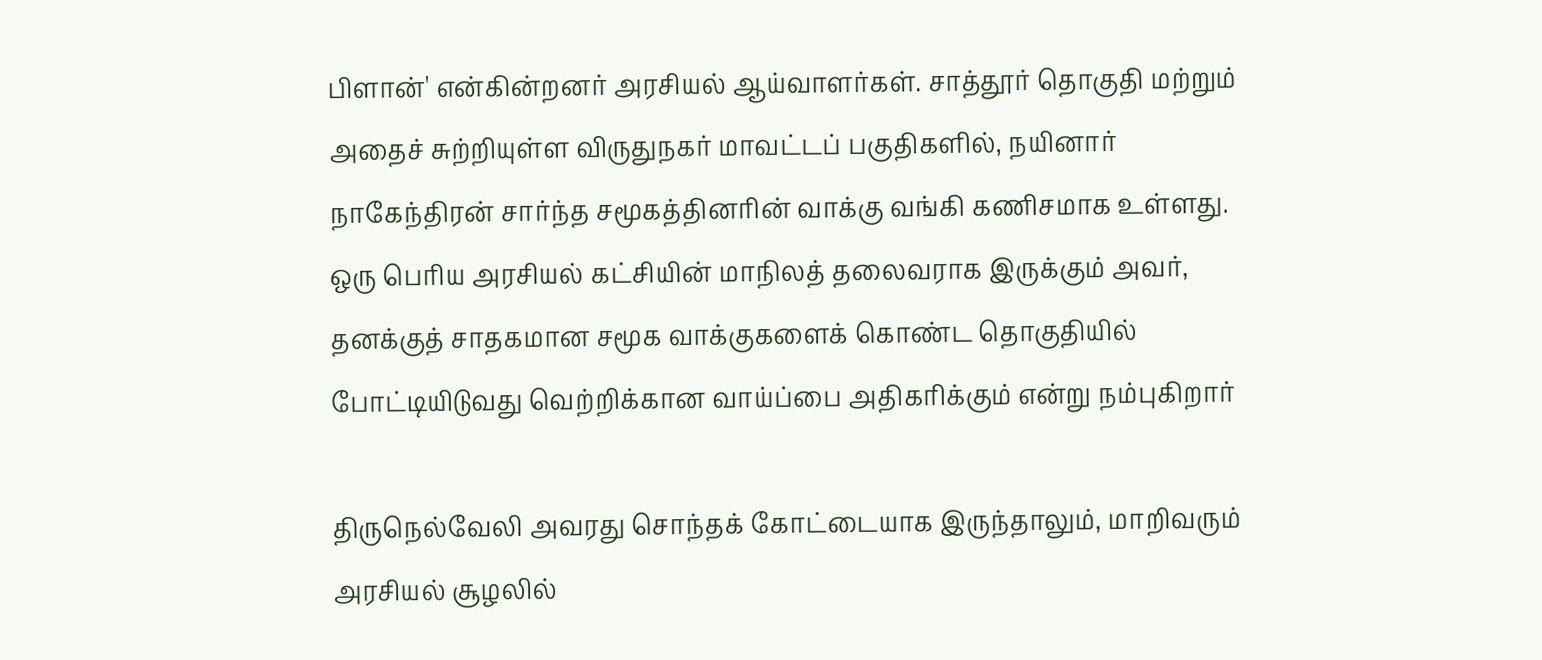பிளான்' என்கின்றனர் அரசியல் ஆய்வாளர்கள். சாத்தூர் தொகுதி மற்றும் அதைச் சுற்றியுள்ள விருதுநகர் மாவட்டப் பகுதிகளில், நயினார் நாகேந்திரன் சார்ந்த சமூகத்தினரின் வாக்கு வங்கி கணிசமாக உள்ளது. ஒரு பெரிய அரசியல் கட்சியின் மாநிலத் தலைவராக இருக்கும் அவர், தனக்குத் சாதகமான சமூக வாக்குகளைக் கொண்ட தொகுதியில் போட்டியிடுவது வெற்றிக்கான வாய்ப்பை அதிகரிக்கும் என்று நம்புகிறார்

திருநெல்வேலி அவரது சொந்தக் கோட்டையாக இருந்தாலும், மாறிவரும் அரசியல் சூழலில்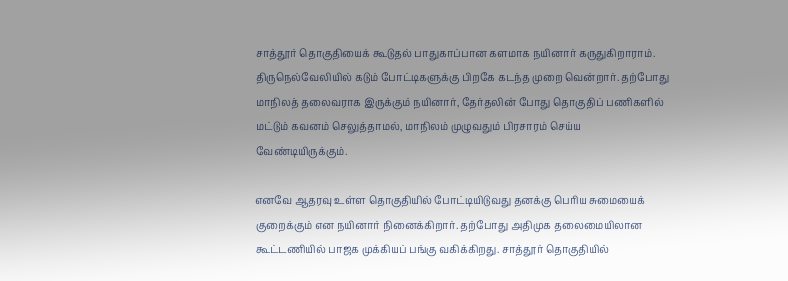சாத்தூர் தொகுதியைக் கூடுதல் பாதுகாப்பான களமாக நயினார் கருதுகிறாராம். திருநெல்வேலியில் கடும் போட்டிகளுக்கு பிறகே கடந்த முறை வென்றார். தற்போது மாநிலத் தலைவராக இருக்கும் நயினார், தேர்தலின் போது தொகுதிப் பணிகளில் மட்டும் கவனம் செலுத்தாமல், மாநிலம் முழுவதும் பிரசாரம் செய்ய வேண்டியிருக்கும்.

எனவே ஆதரவு உள்ள தொகுதியில் போட்டியிடுவது தனக்கு பெரிய சுமையைக் குறைக்கும் என நயினார் நினைக்கிறார். தற்போது அதிமுக தலைமையிலான கூட்டணியில் பாஜக முக்கியப் பங்கு வகிக்கிறது. சாத்தூர் தொகுதியில்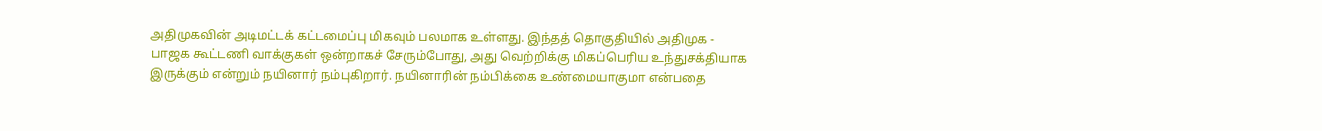அதிமுகவின் அடிமட்டக் கட்டமைப்பு மிகவும் பலமாக உள்ளது. இந்தத் தொகுதியில் அதிமுக - பாஜக கூட்டணி வாக்குகள் ஒன்றாகச் சேரும்போது, அது வெற்றிக்கு மிகப்பெரிய உந்துசக்தியாக இருக்கும் என்றும் நயினார் நம்புகிறார். நயினாரின் நம்பிக்கை உண்மையாகுமா என்பதை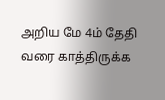அறிய மே 4ம் தேதி வரை காத்திருக்க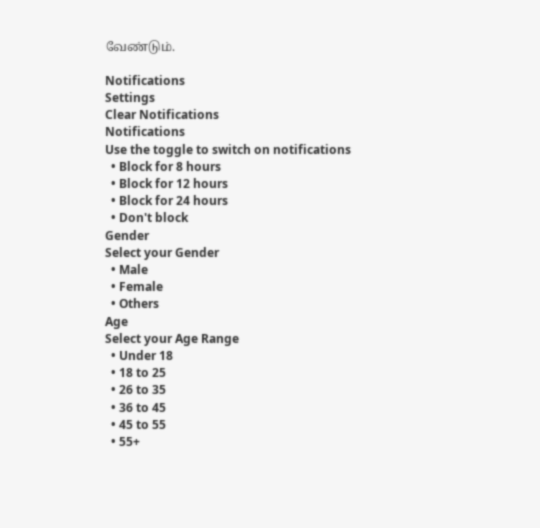வேண்டும்.

Notifications
Settings
Clear Notifications
Notifications
Use the toggle to switch on notifications
  • Block for 8 hours
  • Block for 12 hours
  • Block for 24 hours
  • Don't block
Gender
Select your Gender
  • Male
  • Female
  • Others
Age
Select your Age Range
  • Under 18
  • 18 to 25
  • 26 to 35
  • 36 to 45
  • 45 to 55
  • 55+